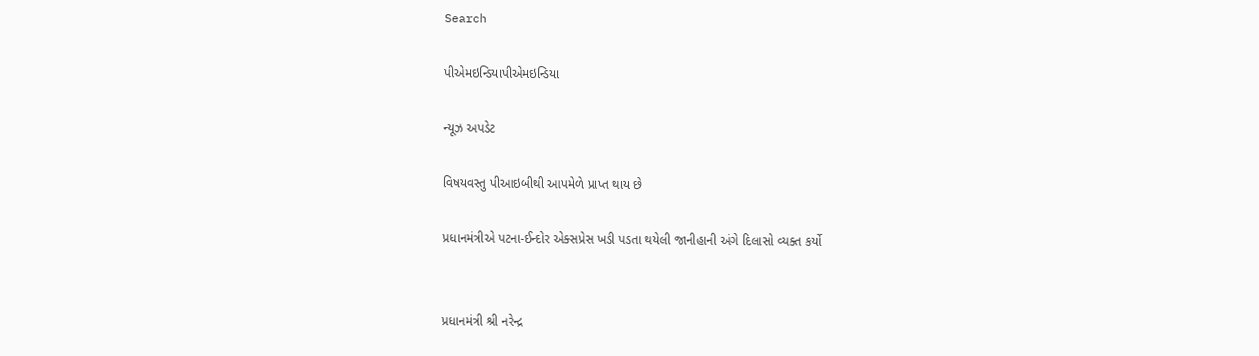Search

પીએમઇન્ડિયાપીએમઇન્ડિયા

ન્યૂઝ અપડેટ

વિષયવસ્તુ પીઆઇબીથી આપમેળે પ્રાપ્ત થાય છે

પ્રધાનમંત્રીએ પટના-ઈન્દોર એક્સપ્રેસ ખડી પડતા થયેલી જાનીહાની અંગે દિલાસો વ્યક્ત કર્યો


પ્રધાનમંત્રી શ્રી નરેન્દ્ર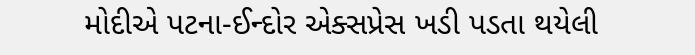મોદીએ પટના-ઈન્દોર એક્સપ્રેસ ખડી પડતા થયેલી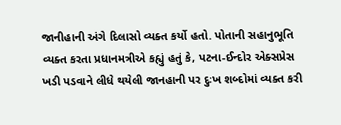જાનીહાની અંગે દિલાસો વ્યક્ત કર્યો હતો. પોતાની સહાનુભૂતિ વ્યક્ત કરતા પ્રધાનમત્રીએ કહ્યું હતું કે, પટના-ઈન્દોર એક્સપ્રેસ ખડી પડવાને લીધે થયેલી જાનહાની પર દુઃખ શબ્દોમાં વ્યક્ત કરી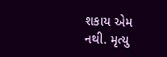શકાય એમ નથી. મૃત્યુ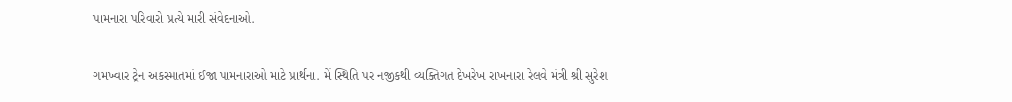પામનારા પરિવારો પ્રત્યે મારી સંવેદનાઓ.

ગમખ્વાર ટ્રેન અકસ્માતમાં ઈજા પામનારાઓ માટે પ્રાર્થના. મેં સ્થિતિ પર નજીકથી વ્યક્તિગત દેખરેખ રાખનારા રેલવે મંત્રી શ્રી સુરેશ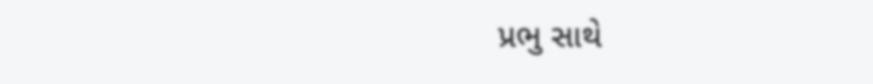પ્રભુ સાથે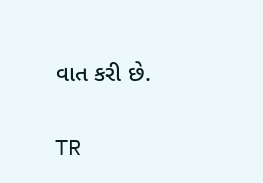વાત કરી છે.

TR